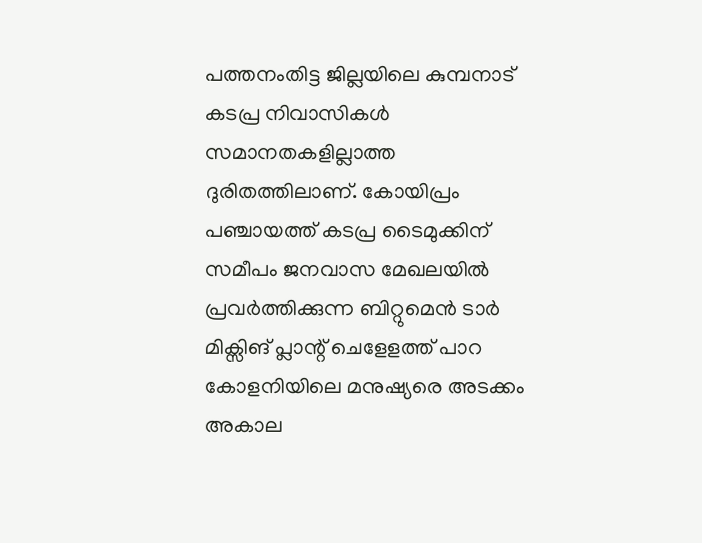പത്തനംതിട്ട ജില്ലയിലെ കുമ്പനാട് കടപ്ര നിവാസികൾ സമാനതകളില്ലാത്ത ദുരിതത്തിലാണ്. കോയിപ്രം പഞ്ചായത്ത് കടപ്ര ടൈമുക്കിന് സമീപം ജനവാസ മേഖലയിൽ പ്രവർത്തിക്കുന്ന ബിറ്റുമെൻ ടാർ മിക്സിങ് പ്ലാന്റ് ചെളേളത്ത് പാറ കോളനിയിലെ മനുഷ്യരെ അടക്കം അകാല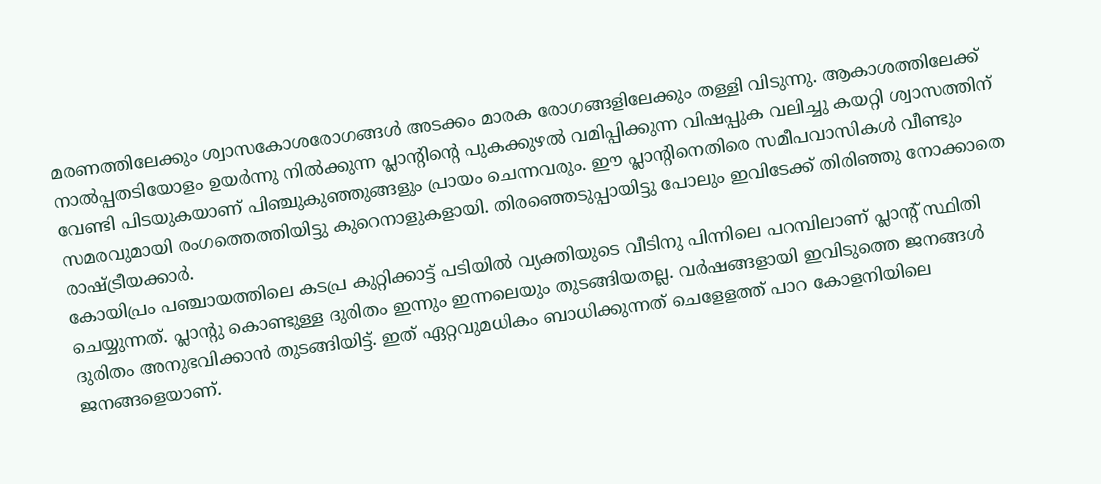മരണത്തിലേക്കും ശ്വാസകോശരോഗങ്ങൾ അടക്കം മാരക രോഗങ്ങളിലേക്കും തള്ളി വിടുന്നു. ആകാശത്തിലേക്ക് നാൽപ്പതടിയോളം ഉയർന്നു നിൽക്കുന്ന പ്ലാന്റിന്റെ പുകക്കുഴൽ വമിപ്പിക്കുന്ന വിഷപ്പുക വലിച്ചു കയറ്റി ശ്വാസത്തിന് വേണ്ടി പിടയുകയാണ് പിഞ്ചുകുഞ്ഞുങ്ങളും പ്രായം ചെന്നവരും. ഈ പ്ലാന്റിനെതിരെ സമീപവാസികൾ വീണ്ടും സമരവുമായി രംഗത്തെത്തിയിട്ടു കുറെനാളുകളായി. തിരഞ്ഞെടുപ്പായിട്ടു പോലും ഇവിടേക്ക് തിരിഞ്ഞു നോക്കാതെ രാഷ്ട്രീയക്കാർ.
കോയിപ്രം പഞ്ചായത്തിലെ കടപ്ര കുറ്റിക്കാട്ട് പടിയിൽ വ്യക്തിയുടെ വീടിനു പിന്നിലെ പറമ്പിലാണ് പ്ലാന്റ് സ്ഥിതി ചെയ്യുന്നത്. പ്ലാന്റു കൊണ്ടുള്ള ദുരിതം ഇന്നും ഇന്നലെയും തുടങ്ങിയതല്ല. വർഷങ്ങളായി ഇവിടുത്തെ ജനങ്ങൾ ദുരിതം അനുഭവിക്കാൻ തുടങ്ങിയിട്ട്. ഇത് ഏറ്റവുമധികം ബാധിക്കുന്നത് ചെളേളത്ത് പാറ കോളനിയിലെ ജനങ്ങളെയാണ്.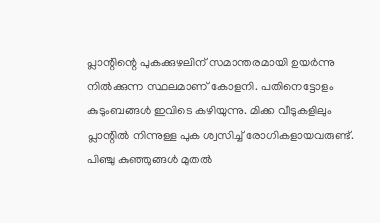പ്ലാന്റിന്റെ പുകക്കുഴലിന് സമാന്തരമായി ഉയർന്നു നിൽക്കുന്ന സ്ഥലമാണ് കോളനി. പതിനെട്ടോളം കുടുംബങ്ങൾ ഇവിടെ കഴിയുന്നു. മിക്ക വീടുകളിലും പ്ലാന്റിൽ നിന്നുള്ള പുക ശ്വസിച്ച് രോഗികളായവരുണ്ട്. പിഞ്ചു കുഞ്ഞുങ്ങൾ മുതൽ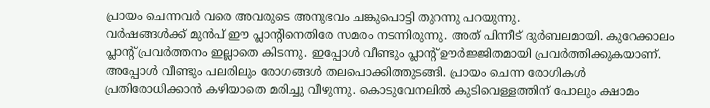പ്രായം ചെന്നവർ വരെ അവരുടെ അനുഭവം ചങ്കുപൊട്ടി തുറന്നു പറയുന്നു.
വർഷങ്ങൾക്ക് മുൻപ് ഈ പ്ലാന്റിനെതിരേ സമരം നടന്നിരുന്നു. അത് പിന്നീട് ദുർബലമായി. കുറേക്കാലം പ്ലാന്റ് പ്രവർത്തനം ഇല്ലാതെ കിടന്നു. ഇപ്പോൾ വീണ്ടും പ്ലാന്റ് ഊർജ്ജിതമായി പ്രവർത്തിക്കുകയാണ്. അപ്പോൾ വീണ്ടും പലരിലും രോഗങ്ങൾ തലപൊക്കിത്തുടങ്ങി. പ്രായം ചെന്ന രോഗികൾ പ്രതിരോധിക്കാൻ കഴിയാതെ മരിച്ചു വീഴുന്നു. കൊടുവേനലിൽ കുടിവെള്ളത്തിന് പോലും ക്ഷാമം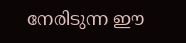നേരിടുന്ന ഈ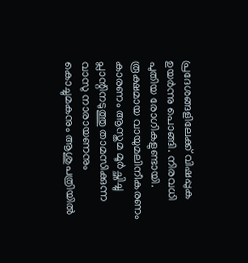പ്രദേശങ്ങളിലേക്ക് വിഷപ്പുക ഉയർന്നു പൊങ്ങി. നിരവധി പുതിയ രോഗികളുണ്ടായി. രൂക്ഷമായ വായുമലിനീകരണം കാരണം ആസ്തമ മൂർച്ഛിച്ചു പ്ലാന്റിനടുത്തു താമസിക്കുന്ന വാസു നാരായണനും കൊച്ചുമകനും ആശുപത്രിയിൽ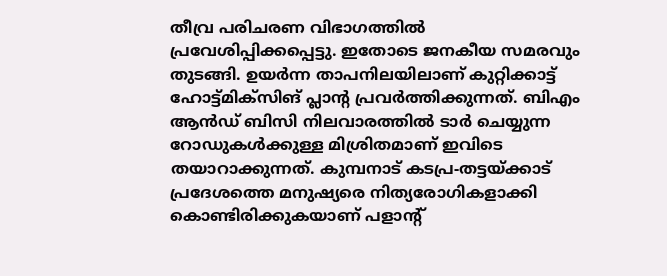തീവ്ര പരിചരണ വിഭാഗത്തിൽ പ്രവേശിപ്പിക്കപ്പെട്ടു. ഇതോടെ ജനകീയ സമരവും തുടങ്ങി. ഉയർന്ന താപനിലയിലാണ് കുറ്റിക്കാട്ട് ഹോട്ട്മിക്സിങ് പ്ലാന്റ പ്രവർത്തിക്കുന്നത്. ബിഎം ആൻഡ് ബിസി നിലവാരത്തിൽ ടാർ ചെയ്യുന്ന റോഡുകൾക്കുള്ള മിശ്രിതമാണ് ഇവിടെ തയാറാക്കുന്നത്. കുമ്പനാട് കടപ്ര-തട്ടയ്ക്കാട് പ്രദേശത്തെ മനുഷ്യരെ നിത്യരോഗികളാക്കി കൊണ്ടിരിക്കുകയാണ് പളാന്റ്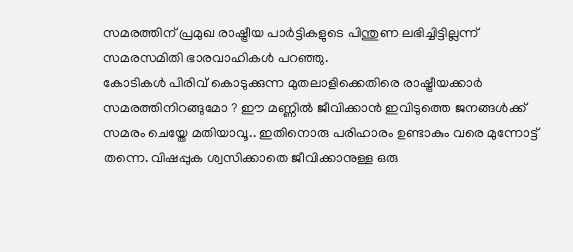സമരത്തിന് പ്രമുഖ രാഷ്ട്രീയ പാർട്ടികളുടെ പിന്തുണ ലഭിച്ചിട്ടില്ലന്ന് സമരസമിതി ഭാരവാഹികൾ പറഞ്ഞു.
കോടികൾ പിരിവ് കൊടുക്കുന്ന മുതലാളിക്കെതിരെ രാഷ്ട്രീയക്കാർ സമരത്തിനിറങ്ങുമോ ? ഈ മണ്ണിൽ ജീവിക്കാൻ ഇവിടുത്തെ ജനങ്ങൾക്ക് സമരം ചെയ്തേ മതിയാവൂ.. ഇതിനൊരു പരിഹാരം ഉണ്ടാകും വരെ മുന്നോട്ട് തന്നെ. വിഷപ്പുക ശ്വസിക്കാതെ ജീവിക്കാനുള്ള ഒരു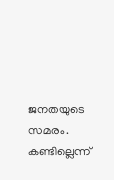ജനതയുടെ സമരം. കണ്ടില്ലെന്ന്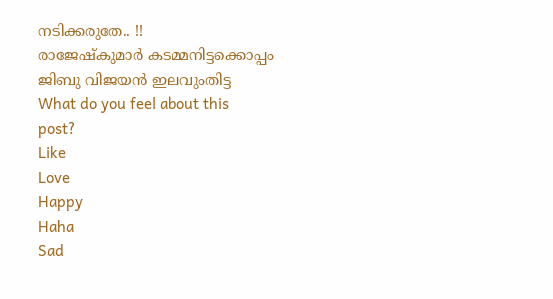നടിക്കരുതേ.. !!
രാജേഷ്കുമാർ കടമ്മനിട്ടക്കൊപ്പം ജിബു വിജയൻ ഇലവുംതിട്ട
What do you feel about this post?
Like
Love
Happy
Haha
Sad